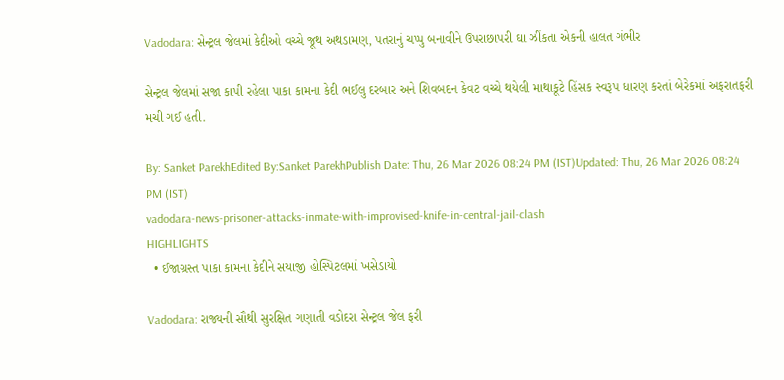Vadodara: સેન્ટ્રલ જેલમાં કેદીઓ વચ્ચે જૂથ અથડામણ, પતરાનું ચપ્પુ બનાવીને ઉપરાછાપરી ઘા ઝીંકતા એકની હાલત ગંભીર

સેન્ટ્રલ જેલમાં સજા કાપી રહેલા પાકા કામના કેદી ભઈલુ દરબાર અને શિવબદન કેવટ વચ્ચે થયેલી માથાકૂટે હિંસક સ્વરૂપ ધારણ કરતાં બેરેકમાં અફરાતફરી મચી ગઈ હતી.

By: Sanket ParekhEdited By:Sanket ParekhPublish Date: Thu, 26 Mar 2026 08:24 PM (IST)Updated: Thu, 26 Mar 2026 08:24 PM (IST)
vadodara-news-prisoner-attacks-inmate-with-improvised-knife-in-central-jail-clash
HIGHLIGHTS
  • ઈજાગ્રસ્ત પાકા કામના કેદીને સયાજી હોસ્પિટલમાં ખસેડાયો

Vadodara: રાજ્યની સૌથી સુરક્ષિત ગણાતી વડોદરા સેન્ટ્રલ જેલ ફરી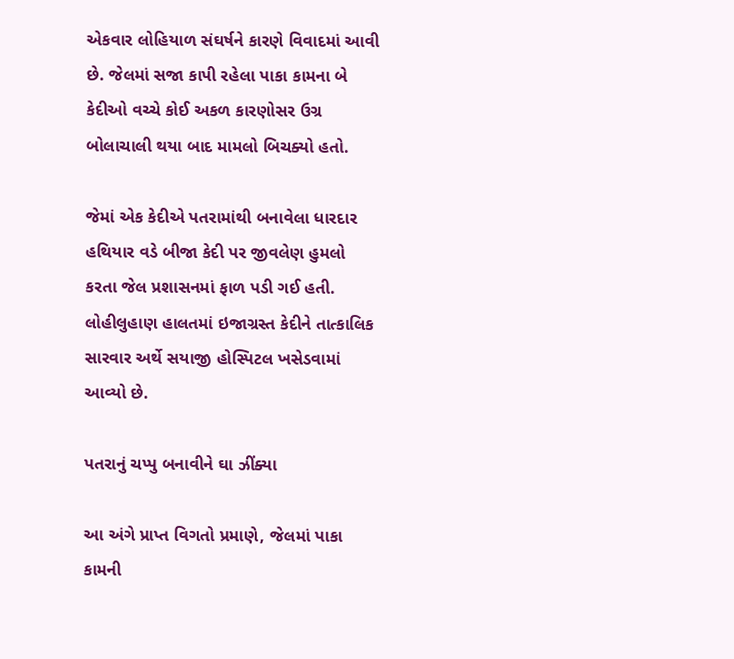એકવાર લોહિયાળ સંઘર્ષને કારણે વિવાદમાં આવી છે. જેલમાં સજા કાપી રહેલા પાકા કામના બે કેદીઓ વચ્ચે કોઈ અકળ કારણોસર ઉગ્ર બોલાચાલી થયા બાદ મામલો બિચક્યો હતો.

જેમાં એક કેદીએ પતરામાંથી બનાવેલા ધારદાર હથિયાર વડે બીજા કેદી પર જીવલેણ હુમલો કરતા જેલ પ્રશાસનમાં ફાળ પડી ગઈ હતી. લોહીલુહાણ હાલતમાં ઇજાગ્રસ્ત કેદીને તાત્કાલિક સારવાર અર્થે સયાજી હોસ્પિટલ ખસેડવામાં આવ્યો છે.

પતરાનું ચપ્પુ બનાવીને ઘા ઝીંક્યા

આ અંગે પ્રાપ્ત વિગતો પ્રમાણે, જેલમાં પાકા કામની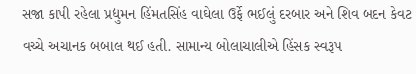સજા કાપી રહેલા પ્રદ્યુમન હિંમતસિંહ વાઘેલા ઉર્ફે ભઈલું દરબાર અને શિવ બદન કેવટ વચ્ચે અચાનક બબાલ થઈ હતી. સામાન્ય બોલાચાલીએ હિંસક સ્વરૂપ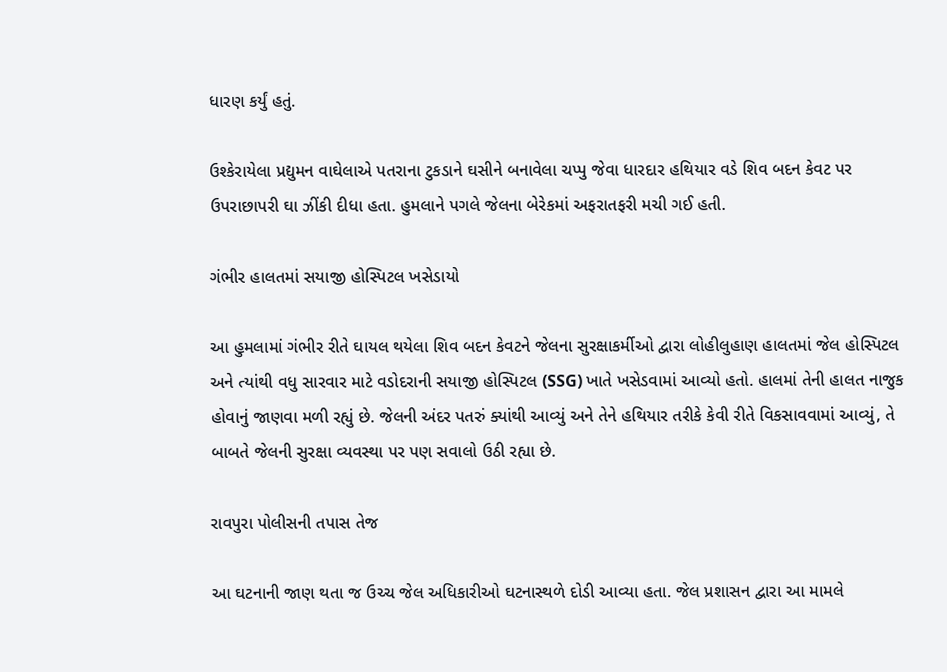ધારણ કર્યું હતું.

ઉશ્કેરાયેલા પ્રદ્યુમન વાઘેલાએ પતરાના ટુકડાને ઘસીને બનાવેલા ચપ્પુ જેવા ધારદાર હથિયાર વડે શિવ બદન કેવટ પર ઉપરાછાપરી ઘા ઝીંકી દીધા હતા. હુમલાને પગલે જેલના બેરેકમાં અફરાતફરી મચી ગઈ હતી.

ગંભીર હાલતમાં સયાજી હોસ્પિટલ ખસેડાયો

આ હુમલામાં ગંભીર રીતે ઘાયલ થયેલા શિવ બદન કેવટને જેલના સુરક્ષાકર્મીઓ દ્વારા લોહીલુહાણ હાલતમાં જેલ હોસ્પિટલ અને ત્યાંથી વધુ સારવાર માટે વડોદરાની સયાજી હોસ્પિટલ (SSG) ખાતે ખસેડવામાં આવ્યો હતો. હાલમાં તેની હાલત નાજુક હોવાનું જાણવા મળી રહ્યું છે. જેલની અંદર પતરું ક્યાંથી આવ્યું અને તેને હથિયાર તરીકે કેવી રીતે વિકસાવવામાં આવ્યું, તે બાબતે જેલની સુરક્ષા વ્યવસ્થા પર પણ સવાલો ઉઠી રહ્યા છે.

રાવપુરા પોલીસની તપાસ તેજ

આ ઘટનાની જાણ થતા જ ઉચ્ચ જેલ અધિકારીઓ ઘટનાસ્થળે દોડી આવ્યા હતા. જેલ પ્રશાસન દ્વારા આ મામલે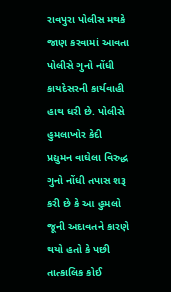રાવપુરા પોલીસ મથકે જાણ કરવામાં આવતા પોલીસે ગુનો નોંધી કાયદેસરની કાર્યવાહી હાથ ધરી છે. પોલીસે હુમલાખોર કેદી પ્રદ્યુમન વાઘેલા વિરુદ્ધ ગુનો નોંધી તપાસ શરૂ કરી છે કે આ હુમલો જૂની અદાવતને કારણે થયો હતો કે પછી તાત્કાલિક કોઈ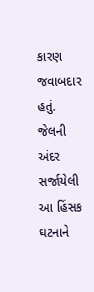કારણ જવાબદાર હતું. જેલની અંદર સર્જાયેલી આ હિંસક ઘટનાને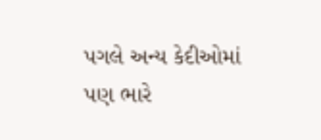પગલે અન્ય કેદીઓમાં પણ ભારે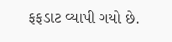ફફડાટ વ્યાપી ગયો છે.